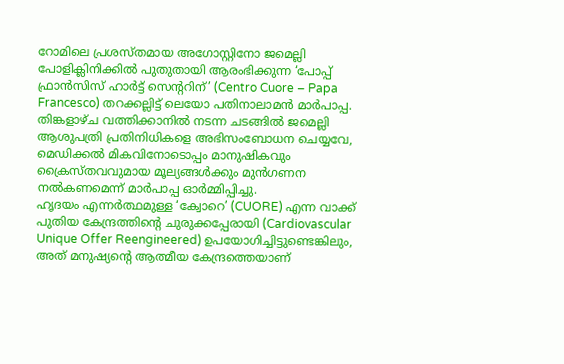റോമിലെ പ്രശസ്തമായ അഗോസ്റ്റിനോ ജമെല്ലി പോളിക്ലിനിക്കിൽ പുതുതായി ആരംഭിക്കുന്ന ‘പോപ്പ് ഫ്രാൻസിസ് ഹാർട്ട് സെന്ററിന്’ (Centro Cuore – Papa Francesco) തറക്കല്ലിട്ട് ലെയോ പതിനാലാമൻ മാർപാപ്പ. തിങ്കളാഴ്ച വത്തിക്കാനിൽ നടന്ന ചടങ്ങിൽ ജമെല്ലി ആശുപത്രി പ്രതിനിധികളെ അഭിസംബോധന ചെയ്യവേ, മെഡിക്കൽ മികവിനോടൊപ്പം മാനുഷികവും ക്രൈസ്തവവുമായ മൂല്യങ്ങൾക്കും മുൻഗണന നൽകണമെന്ന് മാർപാപ്പ ഓർമ്മിപ്പിച്ചു.
ഹൃദയം എന്നർത്ഥമുള്ള ‘ക്വോറെ’ (CUORE) എന്ന വാക്ക് പുതിയ കേന്ദ്രത്തിന്റെ ചുരുക്കപ്പേരായി (Cardiovascular Unique Offer Reengineered) ഉപയോഗിച്ചിട്ടുണ്ടെങ്കിലും, അത് മനുഷ്യന്റെ ആത്മീയ കേന്ദ്രത്തെയാണ്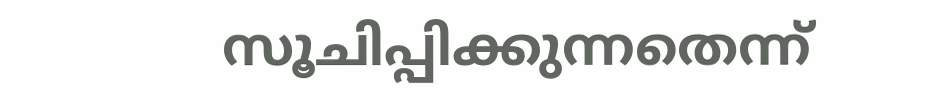സൂചിപ്പിക്കുന്നതെന്ന്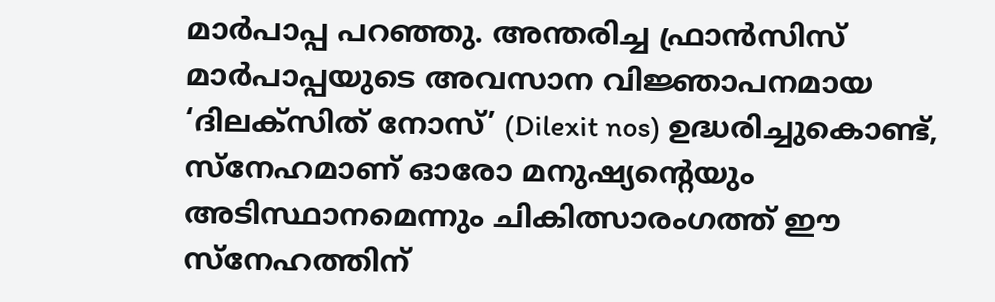മാർപാപ്പ പറഞ്ഞു. അന്തരിച്ച ഫ്രാൻസിസ് മാർപാപ്പയുടെ അവസാന വിജ്ഞാപനമായ ‘ദിലക്സിത് നോസ്’ (Dilexit nos) ഉദ്ധരിച്ചുകൊണ്ട്, സ്നേഹമാണ് ഓരോ മനുഷ്യന്റെയും അടിസ്ഥാനമെന്നും ചികിത്സാരംഗത്ത് ഈ സ്നേഹത്തിന്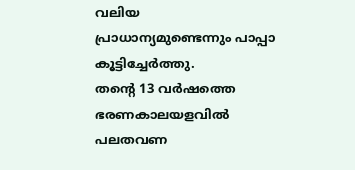വലിയ പ്രാധാന്യമുണ്ടെന്നും പാപ്പാ കൂട്ടിച്ചേർത്തു.
തന്റെ 13 വർഷത്തെ ഭരണകാലയളവിൽ പലതവണ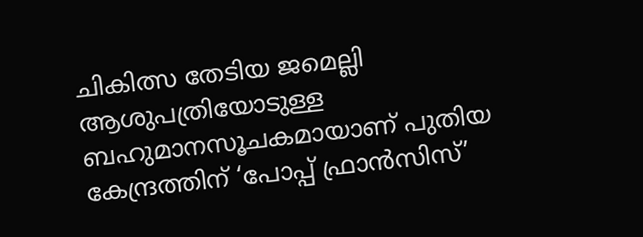ചികിത്സ തേടിയ ജമെല്ലി ആശുപത്രിയോടുള്ള ബഹുമാനസൂചകമായാണ് പുതിയ കേന്ദ്രത്തിന് ‘പോപ്പ് ഫ്രാൻസിസ്’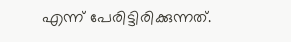എന്ന് പേരിട്ടിരിക്കുന്നത്.